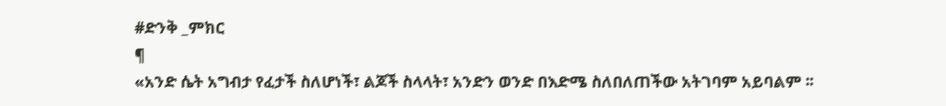#ድንቅ _ምክር
¶
«አንድ ሴት አግብታ የፈታች ስለሆነች፣ ልጆች ስላላት፣ አንድን ወንድ በእድሜ ስለበለጠችው አትገባም አይባልም ፡፡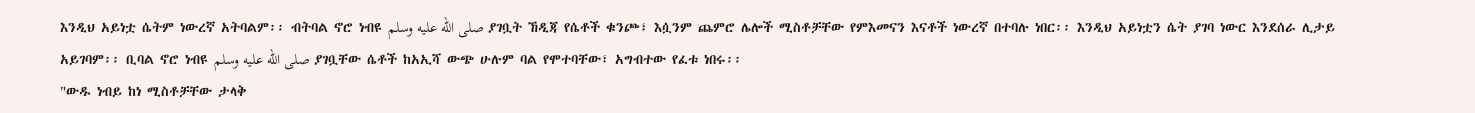እንዲህ አይነቷ ሴትም ነውረኛ አትባልም፡፡ ብትባል ኖሮ ነብዩ صلى الله عليه وسلم ያገቧት ኸዲጃ የሴቶች ቁንጮ፣ እሷንም ጨምሮ ሌሎች ሚስቶቻቸው የምእመናን እናቶች ነውረኛ በተባሉ ነበር፡፡ እንዲህ አይነቷን ሴት ያገባ ነውር እንደሰራ ሊታይ አይገባም፡፡ ቢባል ኖሮ ነብዩ صلى الله عليه وسلم ያገቧቸው ሴቶች ከአኢሻ ውጭ ሁሉም ባል የሞተባቸው፣ አግብተው የፈቱ ነበሩ፡፡
"ውዱ ነብይ ከነ ሚስቶቻቸው ታላቅ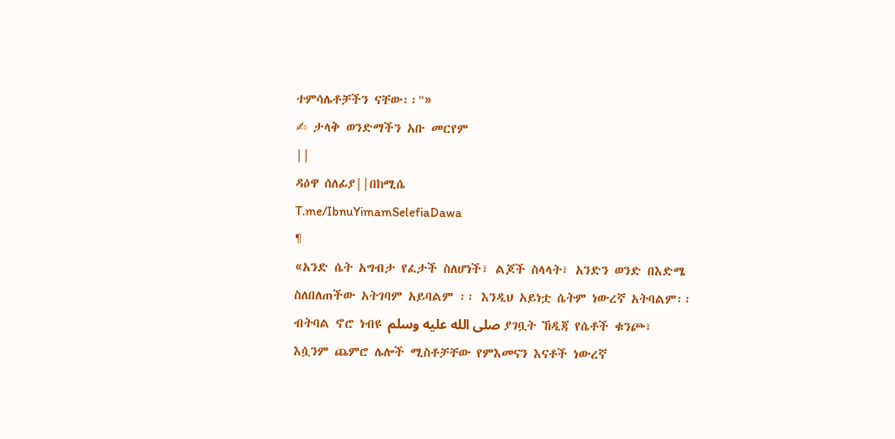ተምሳሌቶቻችን ናቸው፡፡"»
✍ ታላቅ ወንድማችን አቡ መርየም
||
ዳዕዋ ሰለፊያ||በከሚሴ
T.me/IbnuYimamSelefiaDawa
¶
«አንድ ሴት አግብታ የፈታች ስለሆነች፣ ልጆች ስላላት፣ አንድን ወንድ በእድሜ ስለበለጠችው አትገባም አይባልም ፡፡ እንዲህ አይነቷ ሴትም ነውረኛ አትባልም፡፡ ብትባል ኖሮ ነብዩ صلى الله عليه وسلم ያገቧት ኸዲጃ የሴቶች ቁንጮ፣ እሷንም ጨምሮ ሌሎች ሚስቶቻቸው የምእመናን እናቶች ነውረኛ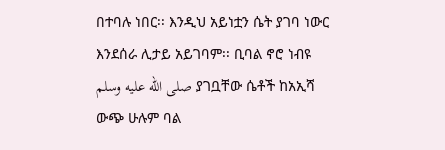በተባሉ ነበር፡፡ እንዲህ አይነቷን ሴት ያገባ ነውር እንደሰራ ሊታይ አይገባም፡፡ ቢባል ኖሮ ነብዩ صلى الله عليه وسلم ያገቧቸው ሴቶች ከአኢሻ ውጭ ሁሉም ባል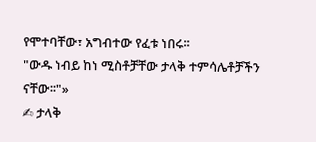የሞተባቸው፣ አግብተው የፈቱ ነበሩ፡፡
"ውዱ ነብይ ከነ ሚስቶቻቸው ታላቅ ተምሳሌቶቻችን ናቸው፡፡"»
✍ ታላቅ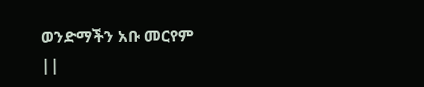ወንድማችን አቡ መርየም
||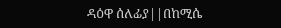ዳዕዋ ሰለፊያ||በከሚሴ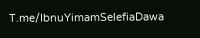T.me/IbnuYimamSelefiaDawa